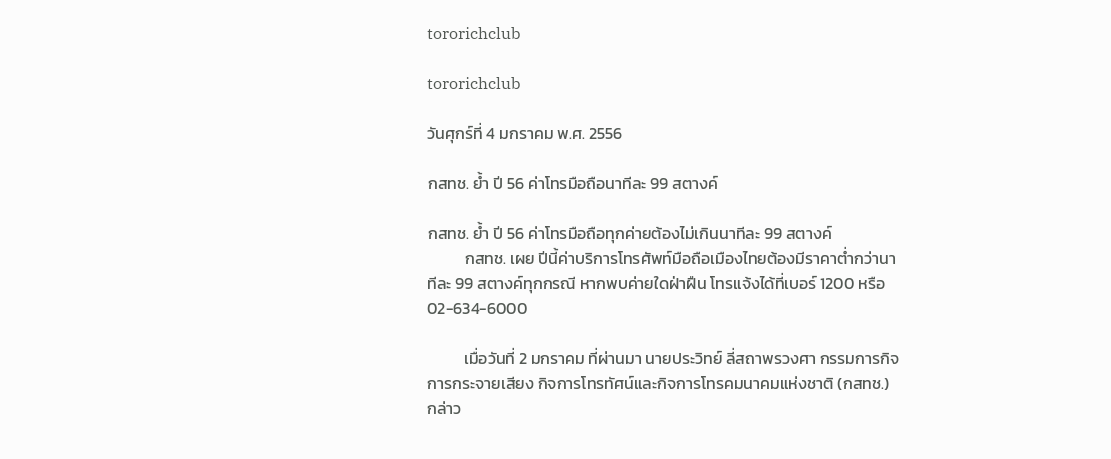tororichclub

tororichclub

วันศุกร์ที่ 4 มกราคม พ.ศ. 2556

กสทช. ย้ำ ปี 56 ค่าโทรมือถือนาทีละ 99 สตางค์

กสทช. ย้ำ ปี 56 ค่าโทรมือถือทุกค่ายต้องไม่เกินนาทีละ 99 สตางค์
          กสทช. เผย ปีนี้ค่าบริการโทรศัพท์มือถือเมืองไทยต้องมีราคาต่ำกว่านาทีละ 99 สตางค์ทุกกรณี หากพบค่ายใดฝ่าฝืน โทรแจ้งได้ที่เบอร์ 1200 หรือ 02-634-6000

          เมื่อวันที่ 2 มกราคม ที่ผ่านมา นายประวิทย์ ลี่สถาพรวงศา กรรมการกิจการกระจายเสียง กิจการโทรทัศน์และกิจการโทรคมนาคมแห่งชาติ (กสทช.) กล่าว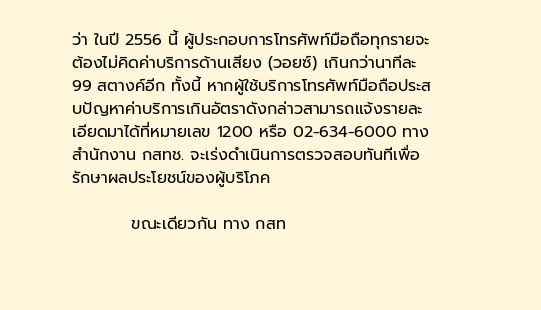ว่า ในปี 2556 นี้ ผู้ประกอบการโทรศัพท์มือถือทุกรายจะต้องไม่คิดค่าบริการด้านเสียง (วอยซ์) เกินกว่านาทีละ 99 สตางค์อีก ทั้งนี้ หากผู้ใช้บริการโทรศัพท์มือถือประสบปัญหาค่าบริการเกินอัตราดังกล่าวสามารถแจ้งรายละเอียดมาได้ที่หมายเลข 1200 หรือ 02-634-6000 ทางสำนักงาน กสทช. จะเร่งดำเนินการตรวจสอบทันทีเพื่อรักษาผลประโยชน์ของผู้บริโภค

          ขณะเดียวกัน ทาง กสท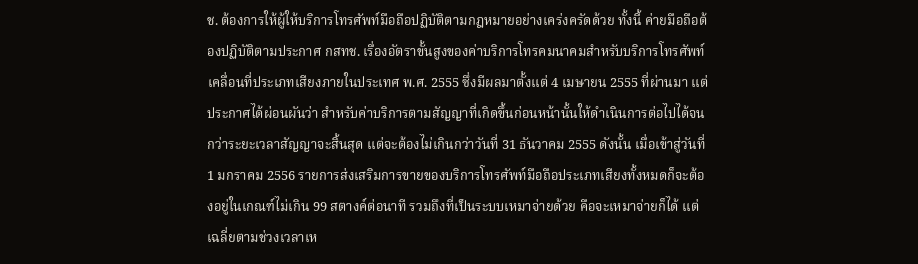ช. ต้องการให้ผู้ให้บริการโทรศัพท์มือถือปฏิบัติตามกฎหมายอย่างเคร่งครัดด้วย ทั้งนี้ ค่ายมือถือต้องปฏิบัติตามประกาศ กสทช. เรื่องอัตราขั้นสูงของค่าบริการโทรคมนาคมสำหรับบริการโทรศัพท์เคลื่อนที่ประเภทเสียงภายในประเทศ พ.ศ. 2555 ซึ่งมีผลมาตั้งแต่ 4 เมษายน 2555 ที่ผ่านมา แต่ประกาศได้ผ่อนผันว่า สำหรับค่าบริการตามสัญญาที่เกิดขึ้นก่อนหน้านั้นให้ดำเนินการต่อไปได้จนกว่าระยะเวลาสัญญาจะสิ้นสุด แต่จะต้องไม่เกินกว่าวันที่ 31 ธันวาคม 2555 ดังนั้น เมื่อเข้าสู่วันที่ 1 มกราคม 2556 รายการส่งเสริมการขายของบริการโทรศัพท์มือถือประเภทเสียงทั้งหมดก็จะต้องอยู่ในเกณฑ์ไม่เกิน 99 สตางค์ต่อนาที รวมถึงที่เป็นระบบเหมาจ่ายด้วย คือจะเหมาจ่ายก็ได้ แต่เฉลี่ยตามช่วงเวลาเห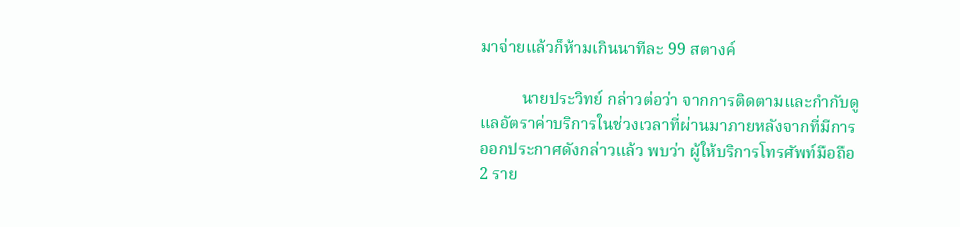มาจ่ายแล้วก็ห้ามเกินนาทีละ 99 สตางค์

          นายประวิทย์ กล่าวต่อว่า จากการติดตามและกำกับดูแลอัตราค่าบริการในช่วงเวลาที่ผ่านมาภายหลังจากที่มีการออกประกาศดังกล่าวแล้ว พบว่า ผู้ให้บริการโทรศัพท์มือถือ 2 ราย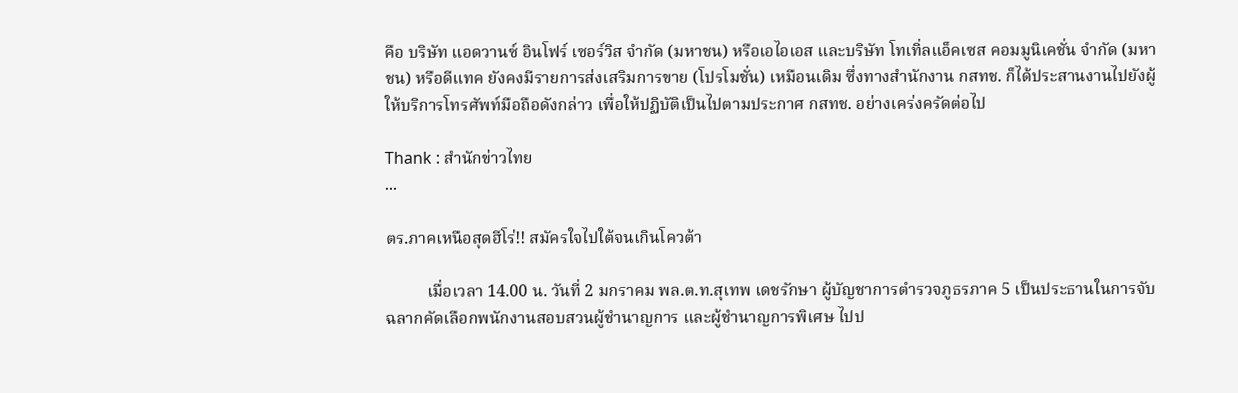คือ บริษัท แอดวานซ์ อินโฟร์ เซอร์วิส จำกัด (มหาชน) หรือเอไอเอส และบริษัท โทเทิ่ลแอ็คเซส คอมมูนิเคชั่น จำกัด (มหาชน) หรือดีแทค ยังคงมีรายการส่งเสริมการขาย (โปรโมชั่น) เหมือนเดิม ซึ่งทางสำนักงาน กสทช. ก็ได้ประสานงานไปยังผู้ให้บริการโทรศัพท์มือถือดังกล่าว เพื่อให้ปฏิบัติเป็นไปตามประกาศ กสทช. อย่างเคร่งครัดต่อไป

Thank : สำนักข่าวไทย
...

ตร.ภาคเหนือสุดฮีโร่!! สมัครใจไปใต้จนเกินโควต้า

          เมื่อเวลา 14.00 น. วันที่ 2 มกราคม พล.ต.ท.สุเทพ เดชรักษา ผู้บัญชาการตำรวจภูธรภาค 5 เป็นประธานในการจับฉลากคัดเลือกพนักงานสอบสวนผู้ชำนาญการ และผู้ชำนาญการพิเศษ ไปป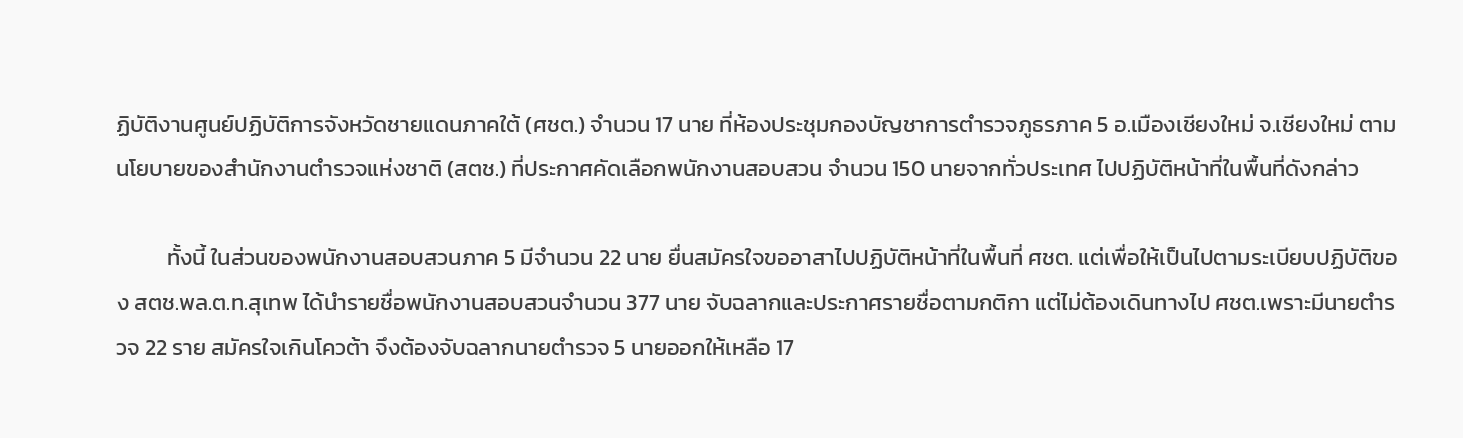ฏิบัติงานศูนย์ปฏิบัติการจังหวัดชายแดนภาคใต้ (ศชต.) จำนวน 17 นาย ที่ห้องประชุมกองบัญชาการตำรวจภูธรภาค 5 อ.เมืองเชียงใหม่ จ.เชียงใหม่ ตามนโยบายของสำนักงานตำรวจแห่งชาติ (สตช.) ที่ประกาศคัดเลือกพนักงานสอบสวน จำนวน 150 นายจากทั่วประเทศ ไปปฏิบัติหน้าที่ในพื้นที่ดังกล่าว

          ทั้งนี้ ในส่วนของพนักงานสอบสวนภาค 5 มีจำนวน 22 นาย ยื่นสมัครใจขออาสาไปปฏิบัติหน้าที่ในพื้นที่ ศชต. แต่เพื่อให้เป็นไปตามระเบียบปฏิบัติของ สตช.พล.ต.ท.สุเทพ ได้นำรายชื่อพนักงานสอบสวนจำนวน 377 นาย จับฉลากและประกาศรายชื่อตามกติกา แต่ไม่ต้องเดินทางไป ศชต.เพราะมีนายตำรวจ 22 ราย สมัครใจเกินโควต้า จึงต้องจับฉลากนายตำรวจ 5 นายออกให้เหลือ 17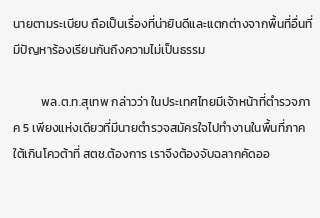นายตามระเบียบ ถือเป็นเรื่องที่น่ายินดีและแตกต่างจากพื้นที่อื่นที่มีปัญหาร้องเรียนกันถึงความไม่เป็นธรรม

          พล.ต.ท.สุเทพ กล่าวว่า ในประเทศไทยมีเจ้าหน้าที่ตำรวจภาค 5 เพียงแห่งเดียวที่มีนายตำรวจสมัครใจไปทำงานในพื้นที่ภาคใต้เกินโควต้าที่ สตช.ต้องการ เราจึงต้องจับฉลากคัดออ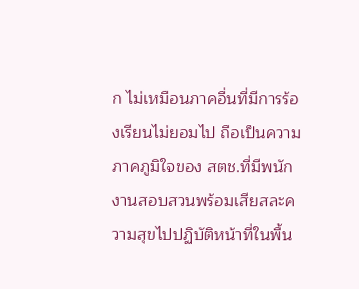ก ไม่เหมือนภาคอื่นที่มีการร้องเรียนไม่ยอมไป ถือเป็นความภาคภูมิใจของ สตช.ที่มีพนักงานสอบสวนพร้อมเสียสละความสุขไปปฏิบัติหน้าที่ในพื้น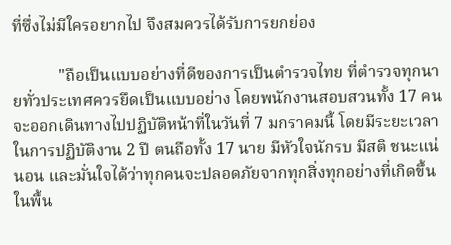ที่ซึ่งไม่มีใครอยากไป จึงสมควรได้รับการยกย่อง

           "ถือเป็นแบบอย่างที่ดีของการเป็นตำรวจไทย ที่ตำรวจทุกนายทั่วประเทศควรยึดเป็นแบบอย่าง โดยพนักงานสอบสวนทั้ง 17 คน จะออกเดินทางไปปฏิบัติหน้าที่ในวันที่ 7 มกราคมนี้ โดยมีระยะเวลาในการปฏิบัติงาน 2 ปี ตนถือทั้ง 17 นาย มีหัวใจนักรบ มีสติ ชนะแน่นอน และมั่นใจได้ว่าทุกคนจะปลอดภัยจากทุกสิ่งทุกอย่างที่เกิดขึ้นในพื้น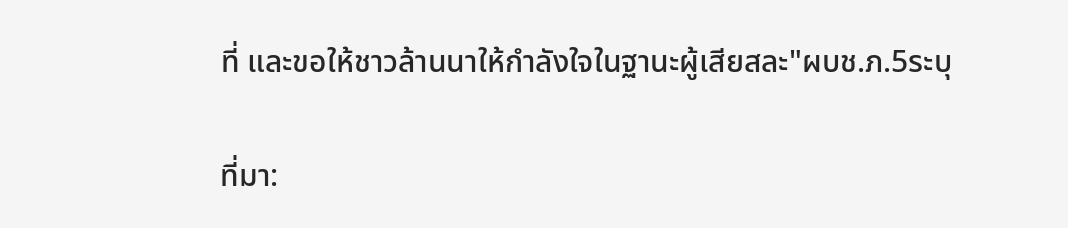ที่ และขอให้ชาวล้านนาให้กำลังใจในฐานะผู้เสียสละ"ผบช.ภ.5ระบุ

ที่มา: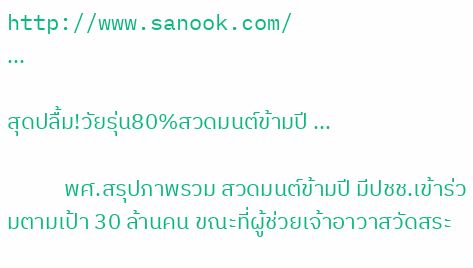http://www.sanook.com/
...

สุดปลื้ม!วัยรุ่น80%สวดมนต์ข้ามปี ...

           พศ.สรุปภาพรวม สวดมนต์ข้ามปี มีปชช.เข้าร่วมตามเป้า 30 ล้านคน ขณะที่ผู้ช่วยเจ้าอาวาสวัดสระ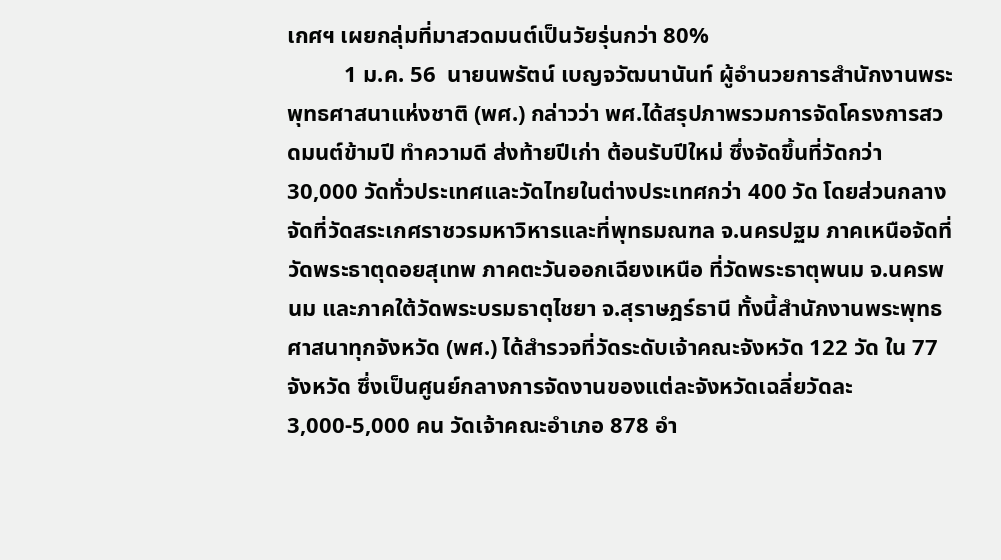เกศฯ เผยกลุ่มที่มาสวดมนต์เป็นวัยรุ่นกว่า 80%
          1 ม.ค. 56  นายนพรัตน์ เบญจวัฒนานันท์ ผู้อำนวยการสำนักงานพระพุทธศาสนาแห่งชาติ (พศ.) กล่าวว่า พศ.ได้สรุปภาพรวมการจัดโครงการสวดมนต์ข้ามปี ทำความดี ส่งท้ายปีเก่า ต้อนรับปีใหม่ ซึ่งจัดขึ้นที่วัดกว่า 30,000 วัดทั่วประเทศและวัดไทยในต่างประเทศกว่า 400 วัด โดยส่วนกลางจัดที่วัดสระเกศราชวรมหาวิหารและที่พุทธมณฑล จ.นครปฐม ภาคเหนือจัดที่วัดพระธาตุดอยสุเทพ ภาคตะวันออกเฉียงเหนือ ที่วัดพระธาตุพนม จ.นครพนม และภาคใต้วัดพระบรมธาตุไชยา จ.สุราษฎร์ธานี ทั้งนี้สำนักงานพระพุทธศาสนาทุกจังหวัด (พศ.) ได้สำรวจที่วัดระดับเจ้าคณะจังหวัด 122 วัด ใน 77 จังหวัด ซึ่งเป็นศูนย์กลางการจัดงานของแต่ละจังหวัดเฉลี่ยวัดละ 3,000-5,000 คน วัดเจ้าคณะอำเภอ 878 อำ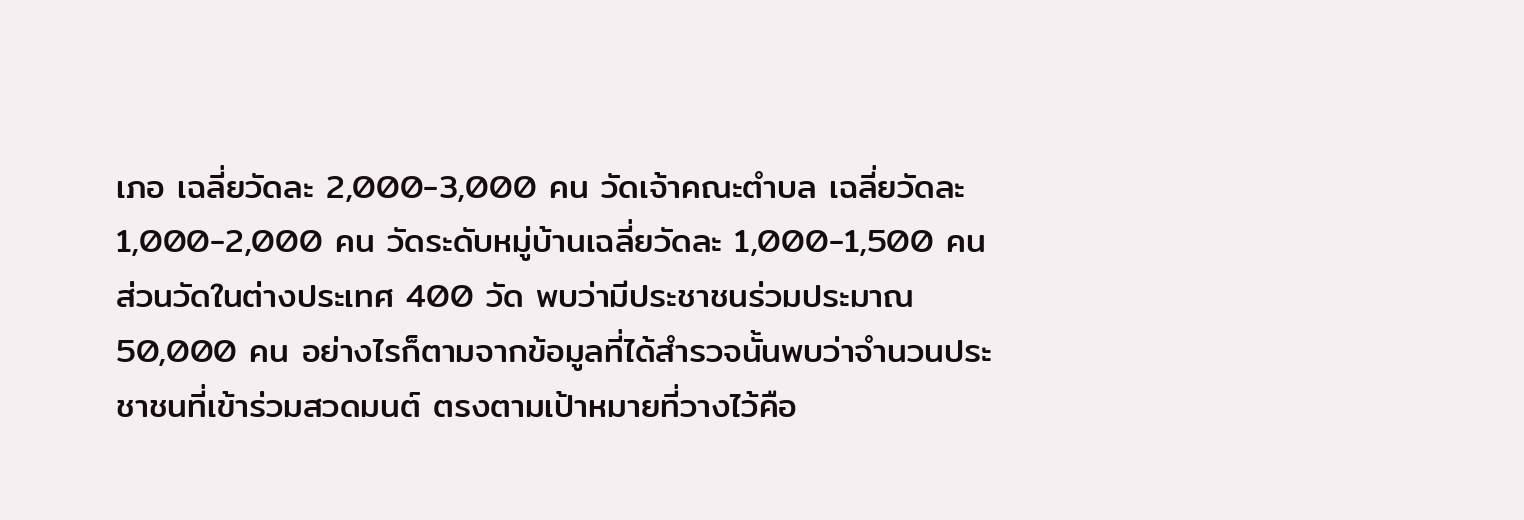เภอ เฉลี่ยวัดละ 2,000-3,000 คน วัดเจ้าคณะตำบล เฉลี่ยวัดละ 1,000-2,000 คน วัดระดับหมู่บ้านเฉลี่ยวัดละ 1,000-1,500 คน ส่วนวัดในต่างประเทศ 400 วัด พบว่ามีประชาชนร่วมประมาณ 50,000 คน อย่างไรก็ตามจากข้อมูลที่ได้สำรวจนั้นพบว่าจำนวนประชาชนที่เข้าร่วมสวดมนต์ ตรงตามเป้าหมายที่วางไว้คือ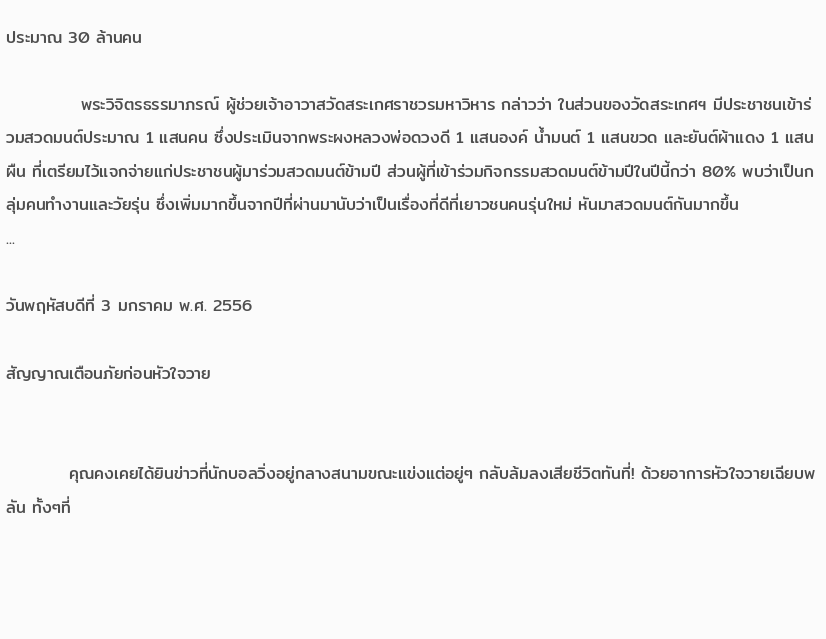ประมาณ 30 ล้านคน

            พระวิจิตรธรรมาภรณ์ ผู้ช่วยเจ้าอาวาสวัดสระเกศราชวรมหาวิหาร กล่าวว่า ในส่วนของวัดสระเกศฯ มีประชาชนเข้าร่วมสวดมนต์ประมาณ 1 แสนคน ซึ่งประเมินจากพระผงหลวงพ่อดวงดี 1 แสนองค์ น้ำมนต์ 1 แสนขวด และยันต์ผ้าแดง 1 แสนผืน ที่เตรียมไว้แจกจ่ายแก่ประชาชนผู้มาร่วมสวดมนต์ข้ามปี ส่วนผู้ที่เข้าร่วมกิจกรรมสวดมนต์ข้ามปีในปีนี้กว่า 80% พบว่าเป็นกลุ่มคนทำงานและวัยรุ่น ซึ่งเพิ่มมากขึ้นจากปีที่ผ่านมานับว่าเป็นเรื่องที่ดีที่เยาวชนคนรุ่นใหม่ หันมาสวดมนต์กันมากขึ้น
...

วันพฤหัสบดีที่ 3 มกราคม พ.ศ. 2556

สัญญาณเตือนภัยก่อนหัวใจวาย


          คุณคงเคยได้ยินข่าวที่นักบอลวิ่งอยู่กลางสนามขณะแข่งแต่อยู่ๆ กลับล้มลงเสียชีวิตทันที่! ด้วยอาการหัวใจวายเฉียบพลัน ทั้งๆที่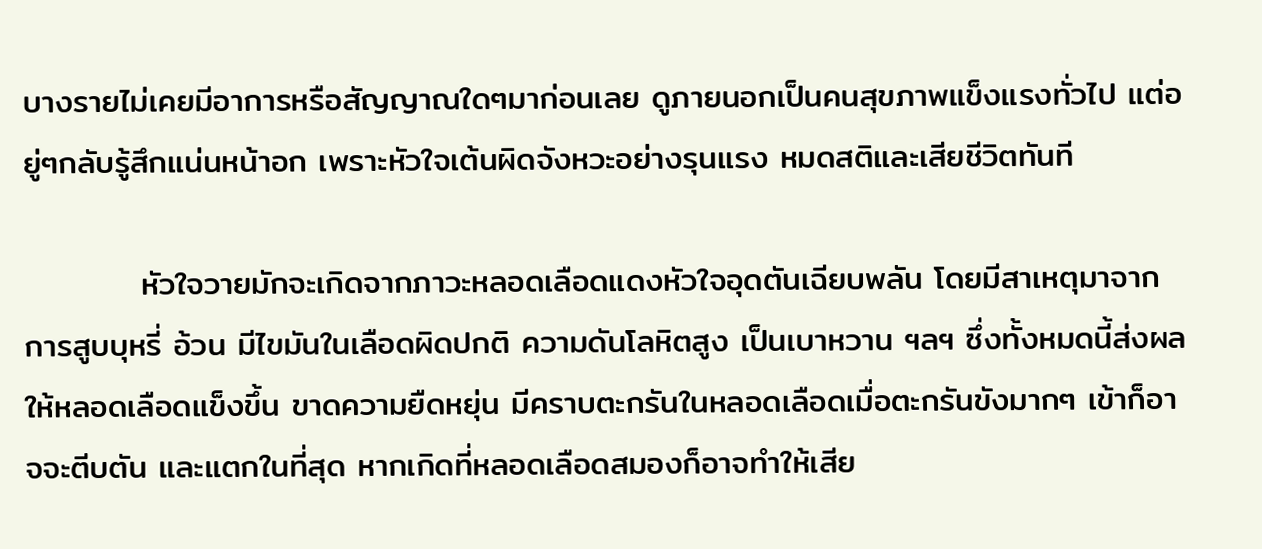บางรายไม่เคยมีอาการหรือสัญญาณใดๆมาก่อนเลย ดูภายนอกเป็นคนสุขภาพแข็งแรงทั่วไป แต่อยู่ๆกลับรู้สึกแน่นหน้าอก เพราะหัวใจเต้นผิดจังหวะอย่างรุนแรง หมดสติและเสียชีวิตทันที

          หัวใจวายมักจะเกิดจากภาวะหลอดเลือดแดงหัวใจอุดตันเฉียบพลัน โดยมีสาเหตุมาจากการสูบบุหรี่ อ้วน มีไขมันในเลือดผิดปกติ ความดันโลหิตสูง เป็นเบาหวาน ฯลฯ ซึ่งทั้งหมดนี้ส่งผลให้หลอดเลือดแข็งขึ้น ขาดความยืดหยุ่น มีคราบตะกรันในหลอดเลือดเมื่อตะกรันขังมากๆ เข้าก็อาจจะตีบตัน และแตกในที่สุด หากเกิดที่หลอดเลือดสมองก็อาจทำให้เสีย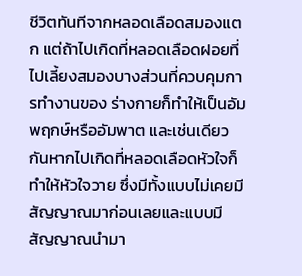ชีวิตทันทีจากหลอดเลือดสมองแตก แต่ถ้าไปเกิดที่หลอดเลือดฝอยที่ไปเลี้ยงสมองบางส่วนที่ควบคุมการทำงานของ ร่างกายก็ทำให้เป็นอัมพฤกษ์หรืออัมพาต และเช่นเดียวกันหากไปเกิดที่หลอดเลือดหัวใจก็ทำให้หัวใจวาย ซึ่งมีทั้งแบบไม่เคยมีสัญญาณมาก่อนเลยและแบบมีสัญญาณนำมา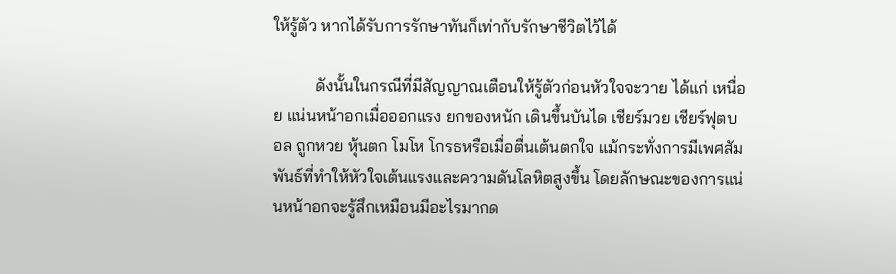ให้รู้ตัว หากได้รับการรักษาทันก็เท่ากับรักษาชีวิตไว้ได้

          ดังนั้นในกรณีที่มีสัญญาณเตือนให้รู้ตัวก่อนหัวใจจะวาย ได้แก่ เหนื่อย แน่นหน้าอกเมื่อออกแรง ยกของหนัก เดินขึ้นบันได เชียร์มวย เชียร์ฟุตบอล ถูกหวย หุ้นตก โมโห โกรธหรือเมื่อตื่นเต้นตกใจ แม้กระทั่งการมีเพศสัมพันธ์ที่ทำให้หัวใจเต้นแรงและความดันโลหิตสูงขึ้น โดยลักษณะของการแน่นหน้าอกจะรู้สึกเหมือนมีอะไรมากด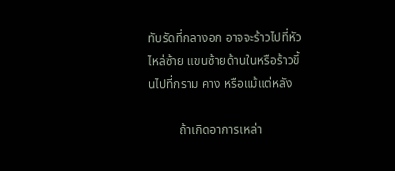ทับรัดที่กลางอก อาจจะร้าวไปที่หัวไหล่ซ้าย แขนซ้ายด้านในหรือร้าวขึ้นไปที่กราม คาง หรือแม้แต่หลัง

          ถ้าเกิดอาการเหล่า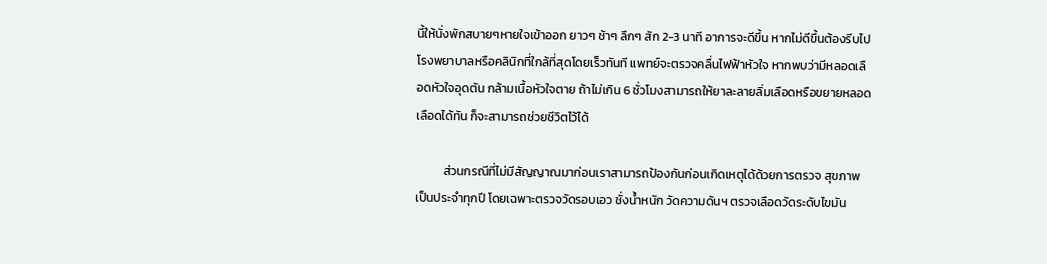นี้ให้นั่งพักสบายๆหายใจเข้าออก ยาวๆ ช้าๆ ลึกๆ สัก 2-3 นาที อาการจะดีขึ้น หากไม่ดีขึ้นต้องรีบไปโรงพยาบาลหรือคลินิกที่ใกล้ที่สุดโดยเร็วทันที แพทย์จะตรวจคลื่นไฟฟ้าหัวใจ หากพบว่ามีหลอดเลือดหัวใจอุดตัน กล้ามเนื้อหัวใจตาย ถ้าไม่เกิน 6 ชั่วโมงสามารถให้ยาละลายลิ่มเลือดหรือขยายหลอดเลือดได้ทัน ก็จะสามารถช่วยชีวิตไว้ได้

          ส่วนกรณีที่ไม่มีสัญญาณมาก่อนเราสามารถป้องกันก่อนเกิดเหตุได้ด้วยการตรวจ สุขภาพเป็นประจำทุกปี โดยเฉพาะตรวจวัดรอบเอว ชั่งน้ำหนัก วัดความดันฯ ตรวจเลือดวัดระดับไขมัน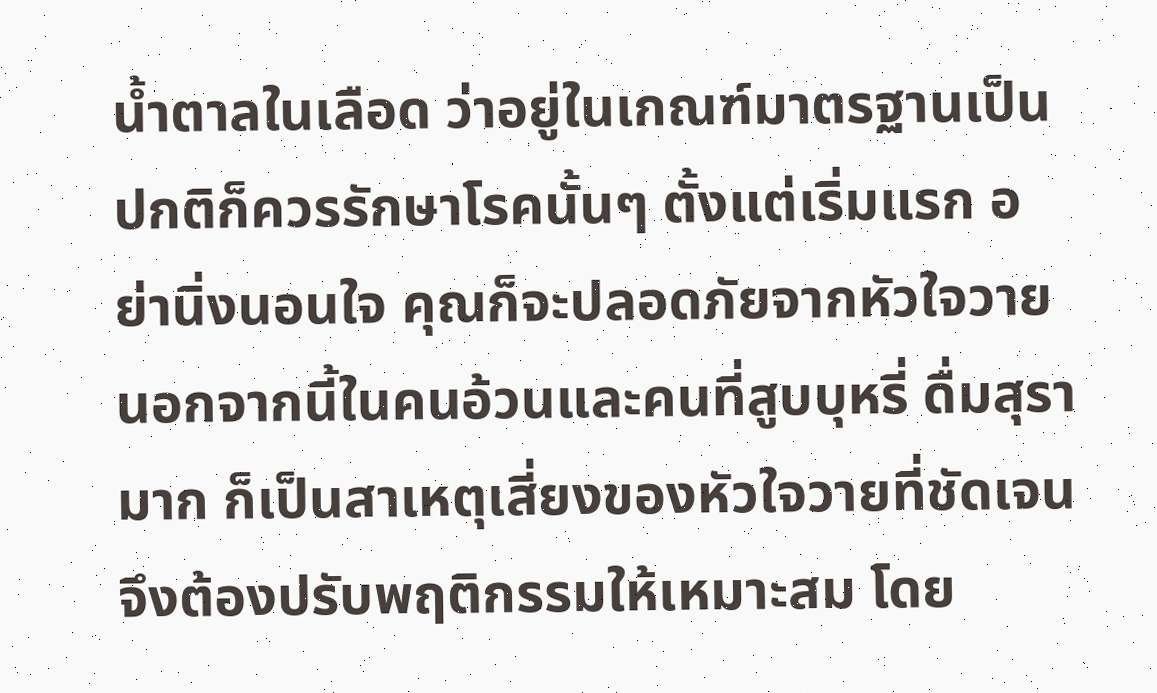น้ำตาลในเลือด ว่าอยู่ในเกณฑ์มาตรฐานเป็นปกติก็ควรรักษาโรคนั้นๆ ตั้งแต่เริ่มแรก อย่านิ่งนอนใจ คุณก็จะปลอดภัยจากหัวใจวาย นอกจากนี้ในคนอ้วนและคนที่สูบบุหรี่ ดื่มสุรามาก ก็เป็นสาเหตุเสี่ยงของหัวใจวายที่ชัดเจน จึงต้องปรับพฤติกรรมให้เหมาะสม โดย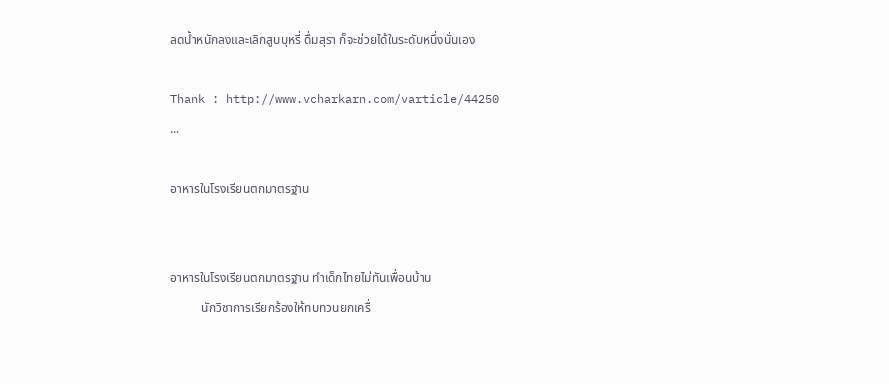ลดน้ำหนักลงและเลิกสูบบุหรี่ ดื่มสุรา ก็จะช่วยได้ในระดับหนึ่งนั่นเอง

Thank : http://www.vcharkarn.com/varticle/44250
...

อาหารในโรงเรียนตกมาตรฐาน


อาหารในโรงเรียนตกมาตรฐาน ทำเด็กไทยไม่ทันเพื่อนบ้าน
          นักวิชาการเรียกร้องให้ทบทวนยกเครื่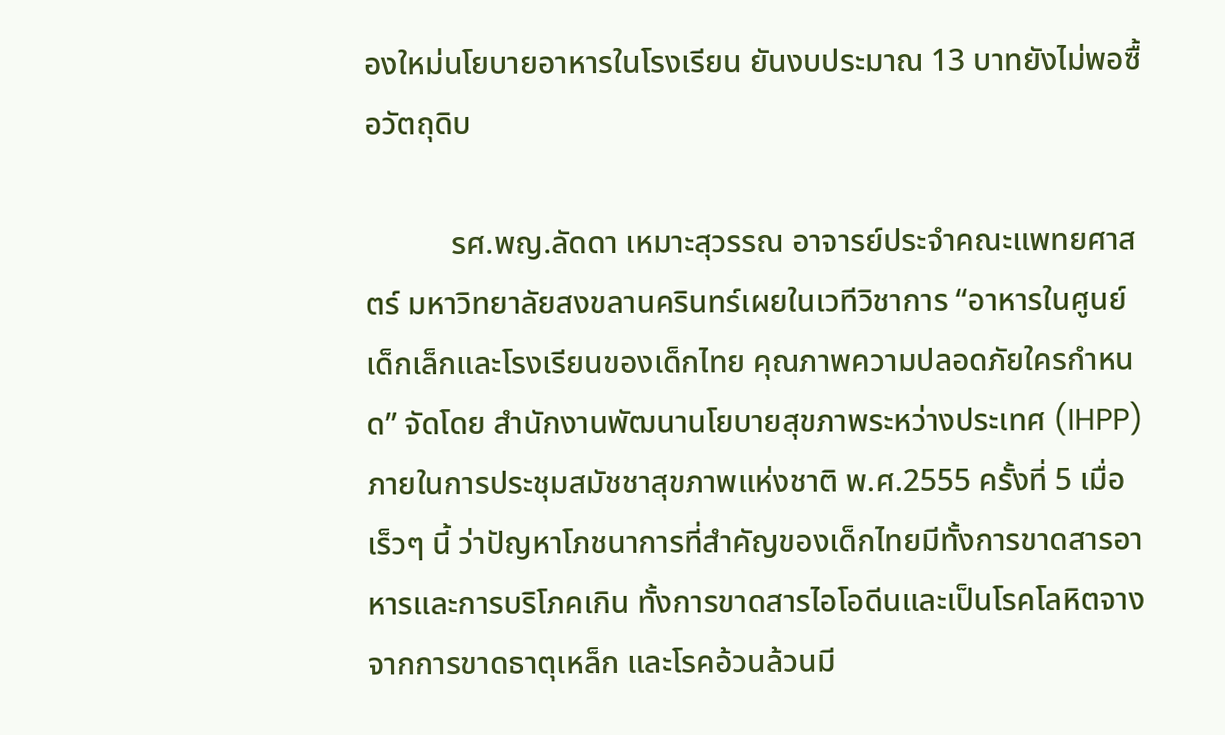องใหม่นโยบายอาหารในโรงเรียน ยันงบประมาณ 13 บาทยังไม่พอซื้อวัตถุดิบ

           รศ.พญ.ลัดดา เหมาะสุวรรณ อาจารย์ประจำคณะแพทยศาสตร์ มหาวิทยาลัยสงขลานครินทร์เผยในเวทีวิชาการ “อาหารในศูนย์เด็กเล็กและโรงเรียนของเด็กไทย คุณภาพความปลอดภัยใครกำหนด” จัดโดย สำนักงานพัฒนานโยบายสุขภาพระหว่างประเทศ (IHPP) ภายในการประชุมสมัชชาสุขภาพแห่งชาติ พ.ศ.2555 ครั้งที่ 5 เมื่อเร็วๆ นี้ ว่าปัญหาโภชนาการที่สำคัญของเด็กไทยมีทั้งการขาดสารอาหารและการบริโภคเกิน ทั้งการขาดสารไอโอดีนและเป็นโรคโลหิตจางจากการขาดธาตุเหล็ก และโรคอ้วนล้วนมี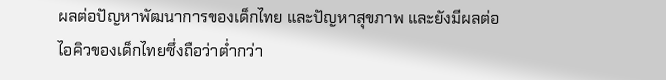ผลต่อปัญหาพัฒนาการของเด็กไทย และปัญหาสุขภาพ และยังมีผลต่อไอคิวของเด็กไทยซึ่งถือว่าต่ำกว่า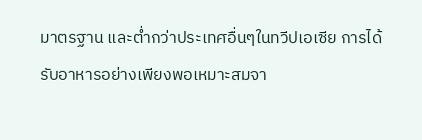มาตรฐาน และต่ำกว่าประเทศอื่นๆในทวีปเอเซีย การได้รับอาหารอย่างเพียงพอเหมาะสมจา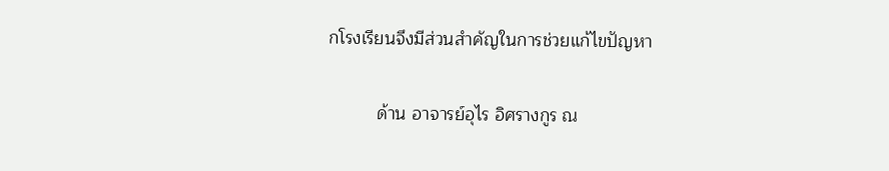กโรงเรียนจึงมีส่วนสำคัญในการช่วยแก้ไขปัญหา

          ด้าน อาจารย์อุไร อิศรางกูร ณ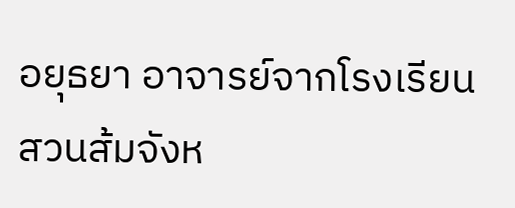อยุธยา อาจารย์จากโรงเรียนสวนส้มจังห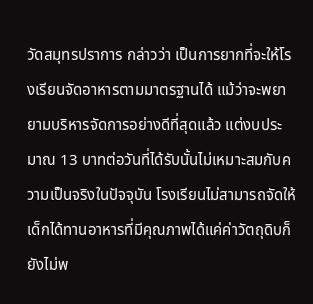วัดสมุทรปราการ กล่าวว่า เป็นการยากที่จะให้โรงเรียนจัดอาหารตามมาตรฐานได้ แม้ว่าจะพยายามบริหารจัดการอย่างดีที่สุดแล้ว แต่งบประมาณ 13 บาทต่อวันที่ได้รับนั้นไม่เหมาะสมกับความเป็นจริงในปัจจุบัน โรงเรียนไม่สามารถจัดให้เด็กได้ทานอาหารที่มีคุณภาพได้แค่ค่าวัตถุดิบก็ยังไม่พ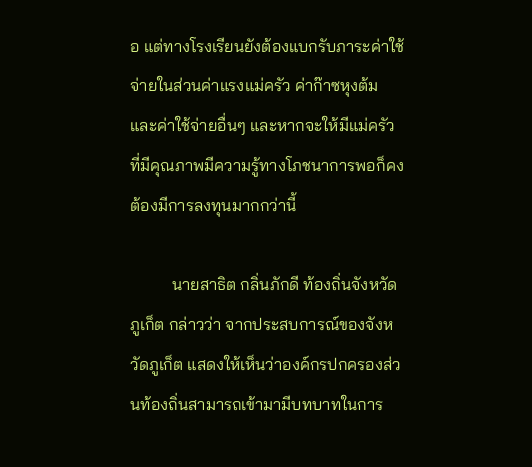อ แต่ทางโรงเรียนยังต้องแบกรับภาระค่าใช้จ่ายในส่วนค่าแรงแม่ครัว ค่าก๊าซหุงต้ม และค่าใช้จ่ายอื่นๆ และหากจะให้มีแม่ครัวที่มีคุณภาพมีความรู้ทางโภชนาการพอก็คงต้องมีการลงทุนมากกว่านี้

          นายสาธิต กลิ่นภักดี ท้องถิ่นจังหวัดภูเก็ต กล่าวว่า จากประสบการณ์ของจังหวัดภูเก็ต แสดงให้เห็นว่าองค์กรปกครองส่วนท้องถิ่นสามารถเข้ามามีบทบาทในการ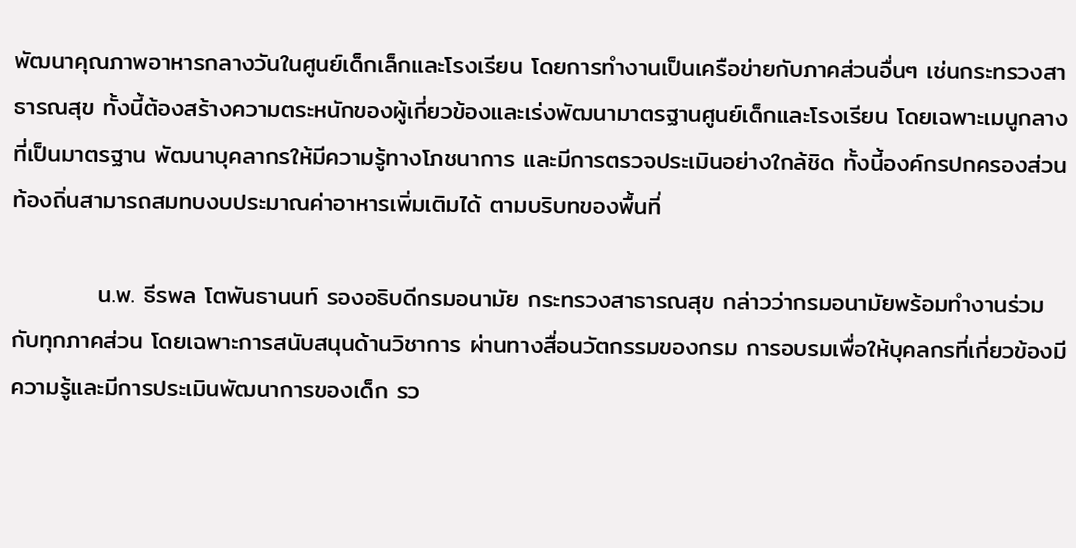พัฒนาคุณภาพอาหารกลางวันในศูนย์เด็กเล็กและโรงเรียน โดยการทำงานเป็นเครือข่ายกับภาคส่วนอื่นๆ เช่นกระทรวงสาธารณสุข ทั้งนี้ต้องสร้างความตระหนักของผู้เกี่ยวข้องและเร่งพัฒนามาตรฐานศูนย์เด็กและโรงเรียน โดยเฉพาะเมนูกลางที่เป็นมาตรฐาน พัฒนาบุคลากรให้มีความรู้ทางโภชนาการ และมีการตรวจประเมินอย่างใกล้ชิด ทั้งนี้องค์กรปกครองส่วนท้องถิ่นสามารถสมทบงบประมาณค่าอาหารเพิ่มเติมได้ ตามบริบทของพื้นที่

          น.พ. ธีรพล โตพันธานนท์ รองอธิบดีกรมอนามัย กระทรวงสาธารณสุข กล่าวว่ากรมอนามัยพร้อมทำงานร่วมกับทุกภาคส่วน โดยเฉพาะการสนับสนุนด้านวิชาการ ผ่านทางสื่อนวัตกรรมของกรม การอบรมเพื่อให้บุคลกรที่เกี่ยวข้องมีความรู้และมีการประเมินพัฒนาการของเด็ก รว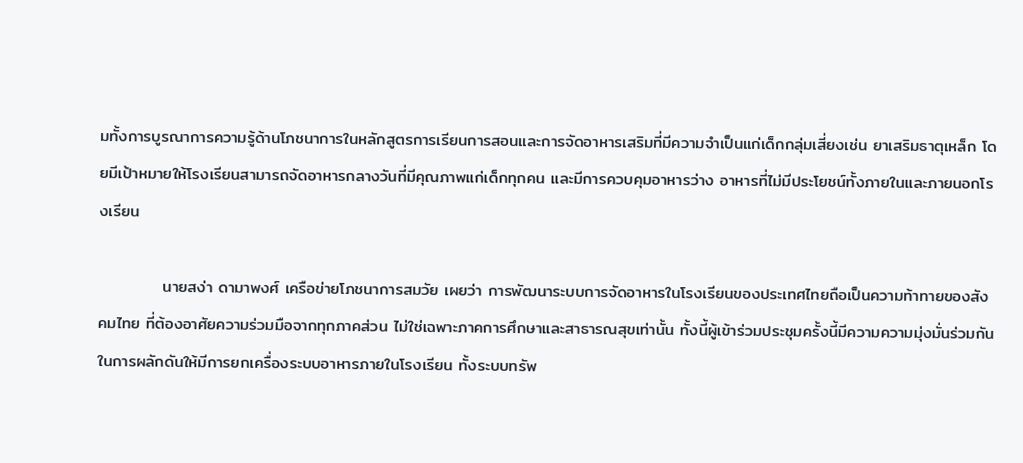มทั้งการบูรณาการความรู้ด้านโภชนาการในหลักสูตรการเรียนการสอนและการจัดอาหารเสริมที่มีความจำเป็นแก่เด็กกลุ่มเสี่ยงเช่น ยาเสริมธาตุเหล็ก โดยมีเป้าหมายให้โรงเรียนสามารถจัดอาหารกลางวันที่มีคุณภาพแก่เด็กทุกคน และมีการควบคุมอาหารว่าง อาหารที่ไม่มีประโยชน์ทั้งภายในและภายนอกโรงเรียน

           นายสง่า ดามาพงศ์ เครือข่ายโภชนาการสมวัย เผยว่า การพัฒนาระบบการจัดอาหารในโรงเรียนของประเทศไทยถือเป็นความท้าทายของสังคมไทย ที่ต้องอาศัยความร่วมมือจากทุกภาคส่วน ไม่ใช่เฉพาะภาคการศึกษาและสาธารณสุขเท่านั้น ทั้งนี้ผู้เข้าร่วมประชุมครั้งนี้มีความความมุ่งมั่นร่วมกันในการผลักดันให้มีการยกเครื่องระบบอาหารภายในโรงเรียน ทั้งระบบทรัพ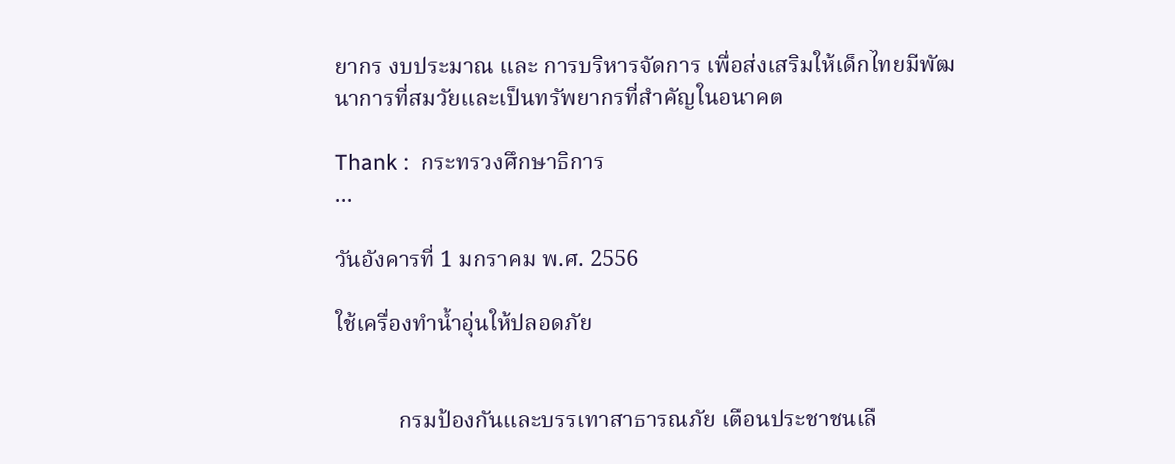ยากร งบประมาณ และ การบริหารจัดการ เพื่อส่งเสริมให้เด็กไทยมีพัฒนาการที่สมวัยและเป็นทรัพยากรที่สำคัญในอนาคต

Thank :  กระทรวงศึกษาธิการ
...

วันอังคารที่ 1 มกราคม พ.ศ. 2556

ใช้เครื่องทำน้ำอุ่นให้ปลอดภัย


           กรมป้องกันและบรรเทาสาธารณภัย เตือนประชาชนเลื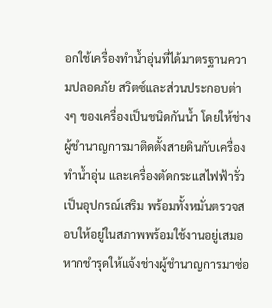อกใช้เครื่องทำน้ำอุ่นที่ได้มาตรฐานความปลอดภัย สวิตซ์และส่วนประกอบต่างๆ ของเครื่องเป็นชนิดกันน้ำ โดยให้ช่างผู้ชำนาญการมาติดตั้งสายดินกับเครื่องทำน้ำอุ่น และเครื่องตัดกระแสไฟฟ้ารั่วเป็นอุปกรณ์เสริม พร้อมทั้งหมั่นตรวจสอบให้อยู่ในสภาพพร้อมใช้งานอยู่เสมอ หากชำรุดให้แจ้งช่างผู้ชำนาญการมาซ่อ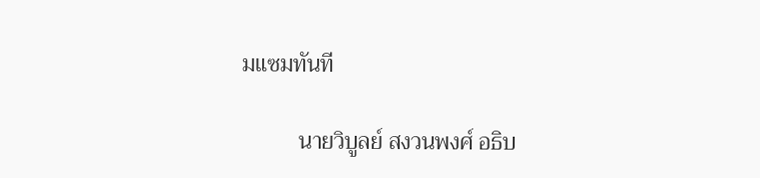มแซมทันที

          นายวิบูลย์ สงวนพงศ์ อธิบ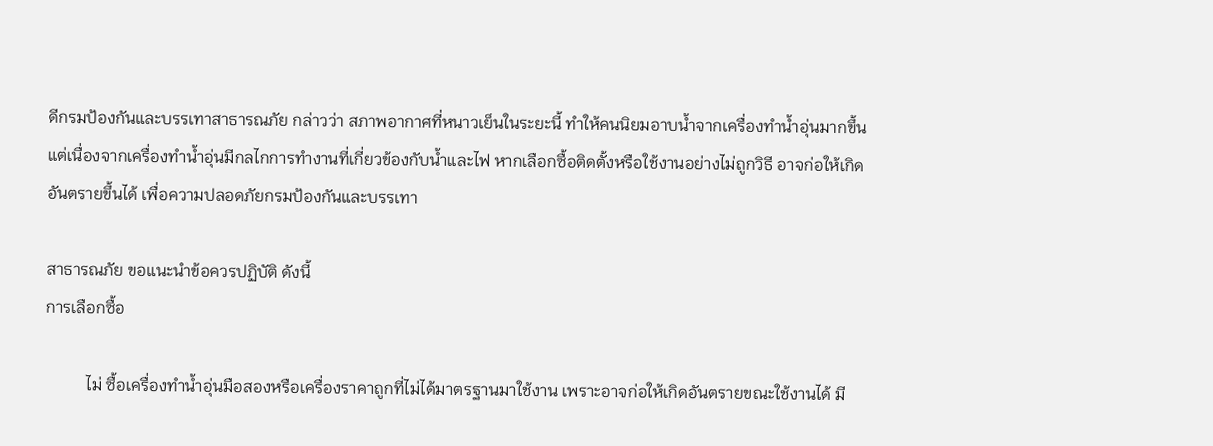ดีกรมป้องกันและบรรเทาสาธารณภัย กล่าวว่า สภาพอากาศที่หนาวเย็นในระยะนี้ ทำให้คนนิยมอาบน้ำจากเครื่องทำน้ำอุ่นมากขึ้น แต่เนื่องจากเครื่องทำน้ำอุ่นมีกลไกการทำงานที่เกี่ยวข้องกับน้ำและไฟ หากเลือกซื้อติดตั้งหรือใช้งานอย่างไม่ถูกวิธี อาจก่อให้เกิดอันตรายขึ้นได้ เพื่อความปลอดภัยกรมป้องกันและบรรเทา

สาธารณภัย ขอแนะนำข้อควรปฏิบัติ ดังนี้
การเลือกซื้อ

          ไม่ ซื้อเครื่องทำน้ำอุ่นมือสองหรือเครื่องราคาถูกที่ไม่ได้มาตรฐานมาใช้งาน เพราะอาจก่อให้เกิดอันตรายขณะใช้งานได้ มี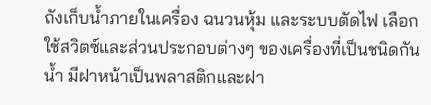ถังเก็บน้ำภายในเครื่อง ฉนวนหุ้ม และระบบตัดไฟ เลือกใช้สวิตซ์และส่วนประกอบต่างๆ ของเครื่องที่เป็นชนิดกันน้ำ มีฝาหน้าเป็นพลาสติกและฝา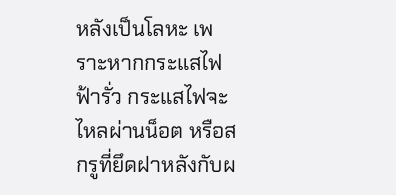หลังเป็นโลหะ เพราะหากกระแสไฟฟ้ารั่ว กระแสไฟจะไหลผ่านน็อต หรือสกรูที่ยึดฝาหลังกับผ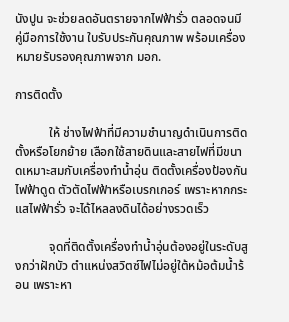นังปูน จะช่วยลดอันตรายจากไฟฟ้ารั่ว ตลอดจนมีคู่มือการใช้งาน ใบรับประกันคุณภาพ พร้อมเครื่องหมายรับรองคุณภาพจาก มอก.

การติดตั้ง

           ให้ ช่างไฟฟ้าที่มีความชำนาญดำเนินการติดตั้งหรือโยกย้าย เลือกใช้สายดินและสายไฟที่มีขนาดเหมาะสมกับเครื่องทำน้ำอุ่น ติดตั้งเครื่องป้องกันไฟฟ้าดูด ตัวตัดไฟฟ้าหรือเบรกเกอร์ เพราะหากกระแสไฟฟ้ารั่ว จะได้ไหลลงดินได้อย่างรวดเร็ว

           จุดที่ติดตั้งเครื่องทำน้ำอุ่นต้องอยู่ในระดับสูงกว่าฝักบัว ตำแหน่งสวิตซ์ไฟไม่อยู่ใต้หม้อต้มน้ำร้อน เพราะหา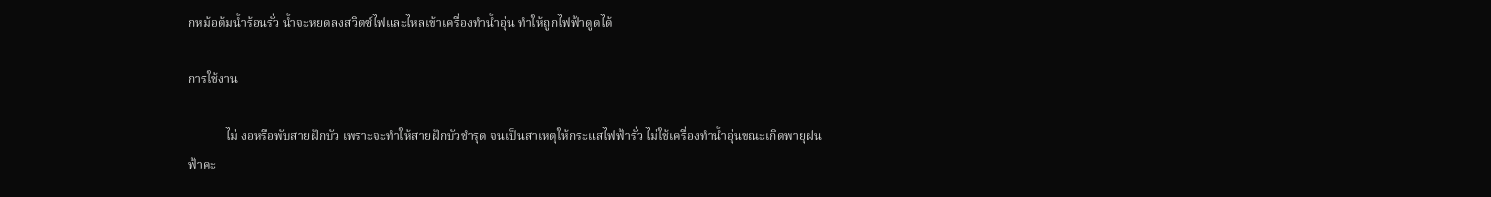กหม้อต้มน้ำร้อนรั่ว น้ำจะหยดลงสวิตซ์ไฟและไหลเข้าเครื่องทำน้ำอุ่น ทำให้ถูกไฟฟ้าดูดได้

การใช้งาน

            ไม่ งอหรือพับสายฝักบัว เพราะจะทำให้สายฝักบัวชำรุด จนเป็นสาเหตุให้กระแสไฟฟ้ารั่ว ไม่ใช้เครื่องทำน้ำอุ่นขณะเกิดพายุฝนฟ้าคะ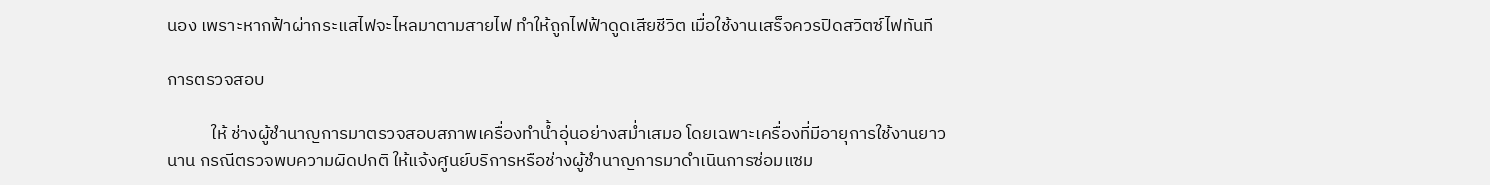นอง เพราะหากฟ้าผ่ากระแสไฟจะไหลมาตามสายไฟ ทำให้ถูกไฟฟ้าดูดเสียชีวิต เมื่อใช้งานเสร็จควรปิดสวิตซ์ไฟทันที

การตรวจสอบ

           ให้ ช่างผู้ชำนาญการมาตรวจสอบสภาพเครื่องทำน้ำอุ่นอย่างสม่ำเสมอ โดยเฉพาะเครื่องที่มีอายุการใช้งานยาวนาน กรณีตรวจพบความผิดปกติ ให้แจ้งศูนย์บริการหรือช่างผู้ชำนาญการมาดำเนินการซ่อมแซม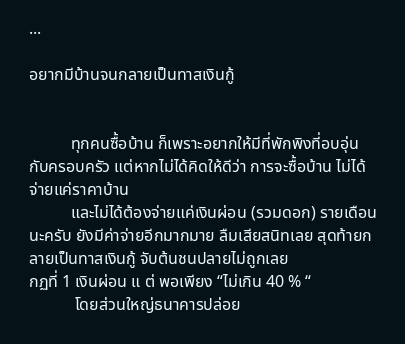...

อยากมีบ้านจนกลายเป็นทาสเงินกู้


          ทุกคนซื้อบ้าน ก็เพราะอยากให้มีที่พักพิงที่อบอุ่นกับครอบครัว แต่หากไม่ได้คิดให้ดีว่า การจะซื้อบ้าน ไม่ได้จ่ายแค่ราคาบ้าน
          และไม่ได้ต้องจ่ายแค่เงินผ่อน (รวมดอก) รายเดือนนะครับ ยังมีค่าจ่ายอีกมากมาย ลืมเสียสนิทเลย สุดท้ายกลายเป็นทาสเงินกู้ จับต้นชนปลายไม่ถูกเลย
กฏที่ 1 เงินผ่อน แ ต่ พอเพียง “ไม่เกิน 40 % “
           โดยส่วนใหญ่ธนาคารปล่อย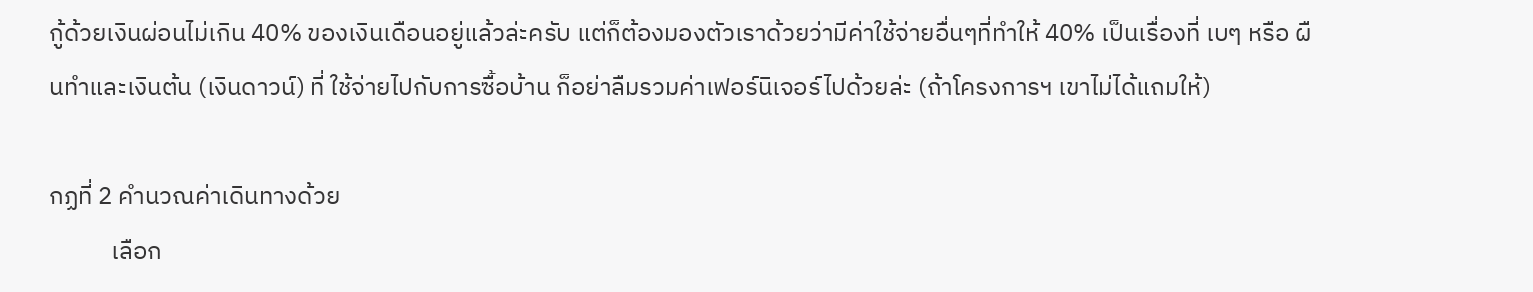กู้ด้วยเงินผ่อนไม่เกิน 40% ของเงินเดือนอยู่แล้วล่ะครับ แต่ก็ต้องมองตัวเราด้วยว่ามีค่าใช้จ่ายอื่นๆที่ทำให้ 40% เป็นเรื่องที่ เบๆ หรือ ผืนทำและเงินต้น (เงินดาวน์) ที่ ใช้จ่ายไปกับการซื้อบ้าน ก็อย่าลืมรวมค่าเฟอร์นิเจอร์ไปด้วยล่ะ (ถ้าโครงการฯ เขาไม่ได้แถมให้)

กฏที่ 2 คำนวณค่าเดินทางด้วย
           เลือก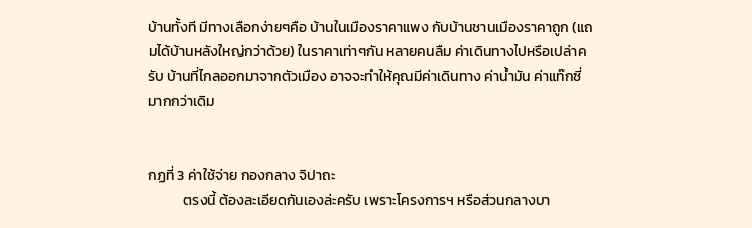บ้านทั้งที มีทางเลือกง่ายๆคือ บ้านในเมืองราคาแพง กับบ้านชานเมืองราคาถูก (แถมได้บ้านหลังใหญ่กว่าด้วย) ในราคาเท่าๆกัน หลายคนลืม ค่าเดินทางไปหรือเปล่าครับ บ้านที่ไกลออกมาจากตัวเมือง อาจจะทำให้คุณมีค่าเดินทาง ค่าน้ำมัน ค่าแท๊กซี่มากกว่าเดิม


กฏที่ 3 ค่าใช้จ่าย กองกลาง จิปาถะ
           ตรงนี้ ต้องละเอียดกันเองล่ะครับ เพราะโครงการฯ หรือส่วนกลางบา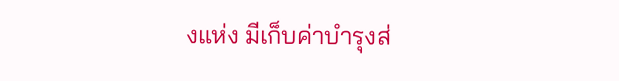งแห่ง มีเก็บค่าบำรุงส่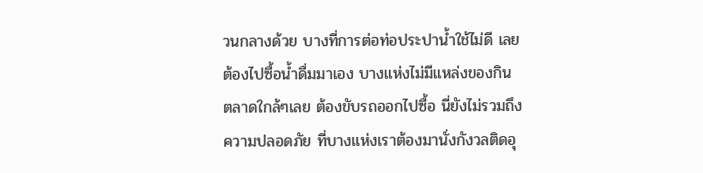วนกลางด้วย บางที่การต่อท่อประปาน้ำใช้ไม่ดี เลยต้องไปซื้อน้ำดื่มมาเอง บางแห่งไม่มีแหล่งของกิน ตลาดใกล้ๆเลย ต้องขับรถออกไปซื้อ นี่ยังไม่รวมถึงความปลอดภัย ที่บางแห่งเราต้องมานั่งกังวลติดอุ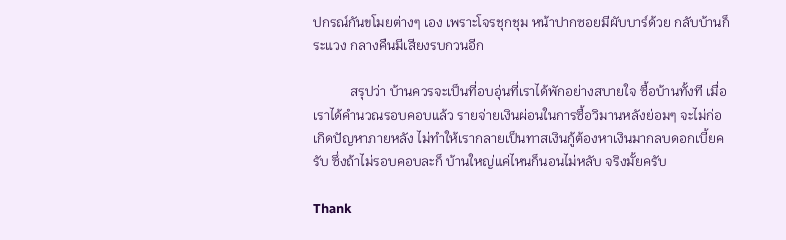ปกรณ์กันขโมยต่างๆ เอง เพราะโจรชุกชุม หน้าปากซอยมีผับบาร์ด้วย กลับบ้านก็ระแวง กลางคืนมีเสียงรบกวนอีก

           สรุปว่า บ้านควรจะเป็นที่อบอุ่นที่เราได้พักอย่างสบายใจ ซื้อบ้านทั้งที เมื่อเราได้คำนวณรอบคอบแล้ว รายจ่ายเงินผ่อนในการซื้อวิมานหลังย่อมๆ จะไม่ก่อเกิดปัญหาภายหลัง ไม่ทำให้เรากลายเป็นทาสเงินกู้ต้องหาเงินมากลบดอกเบี้ยครับ ซึ่งถ้าไม่รอบคอบละก็ บ้านใหญ่แค่ไหนก็นอนไม่หลับ จริงมั้ยครับ

Thank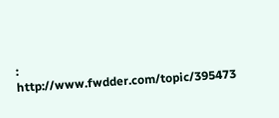: http://www.fwdder.com/topic/395473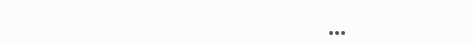...